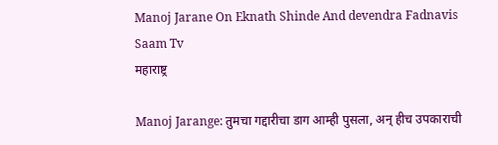Manoj Jarane On Eknath Shinde And devendra Fadnavis Saam Tv
महाराष्ट्र

Manoj Jarange: तुमचा गद्दारीचा डाग आम्ही पुसला, अन् हीच उपकाराची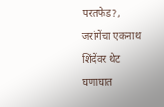परतफेड?, जरांगेंचा एकनाथ शिंदेंवर थेट घणाघात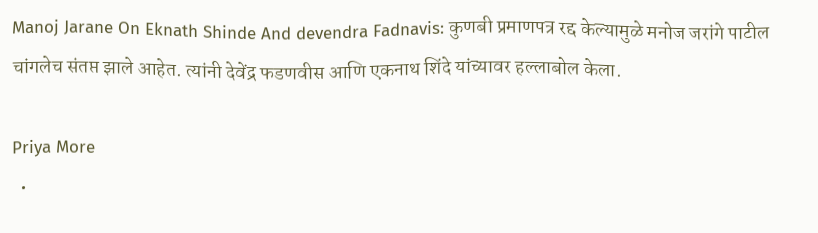Manoj Jarane On Eknath Shinde And devendra Fadnavis: कुणबी प्रमाणपत्र रद्द केल्यामुळे मनोज जरांगे पाटील चांगलेच संतप्त झाले आहेत. त्यांनी देवेंद्र फडणवीस आणि एकनाथ शिंदे यांच्यावर हल्लाबोल केला.

Priya More
  •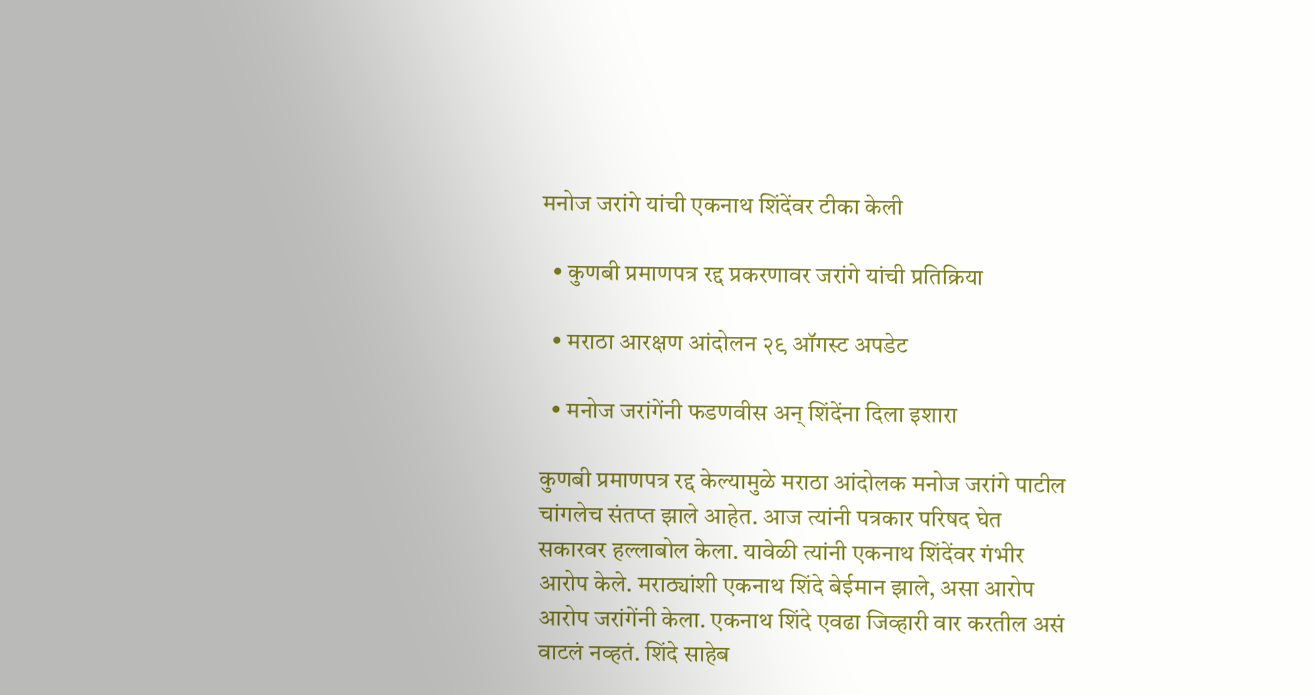मनोज जरांगे यांची एकनाथ शिंदेंवर टीका केली

  • कुणबी प्रमाणपत्र रद्द प्रकरणावर जरांगे यांची प्रतिक्रिया

  • मराठा आरक्षण आंदोलन २९ ऑगस्ट अपडेट

  • मनोज जरांगेंनी फडणवीस अन् शिंदेंना दिला इशारा

कुणबी प्रमाणपत्र रद्द केल्यामुळे मराठा आंदोलक मनोज जरांगे पाटील चांगलेच संतप्त झाले आहेत. आज त्यांनी पत्रकार परिषद घेत सकारवर हल्लाबोल केला. यावेळी त्यांनी एकनाथ शिंदेंवर गंभीर आरोप केले. मराठ्यांशी एकनाथ शिंदे बेईमान झाले, असा आरोप आरोप जरांगेंनी केला. एकनाथ शिंदे एवढा जिव्हारी वार करतील असं वाटलं नव्हतं. शिंदे साहेब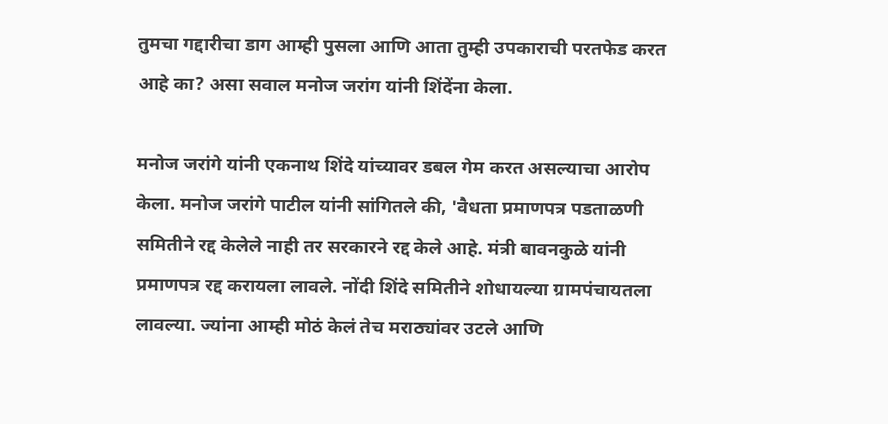तुमचा गद्दारीचा डाग आम्ही पुसला आणि आता तुम्ही उपकाराची परतफेड करत आहे का? असा सवाल मनोज जरांग यांनी शिंदेंना केला.

मनोज जरांगे यांनी एकनाथ शिंदे यांच्यावर डबल गेम करत असल्याचा आरोप केला. मनोज जरांगे पाटील यांनी सांगितले की, 'वैधता प्रमाणपत्र पडताळणी समितीने रद्द केलेले नाही तर सरकारने रद्द केले आहे. मंत्री बावनकुळे यांनी प्रमाणपत्र रद्द करायला लावले. नोंदी शिंदे समितीने शोधायल्या ग्रामपंचायतला लावल्या. ज्यांना आम्ही मोठं केलं तेच मराठ्यांवर उटले आणि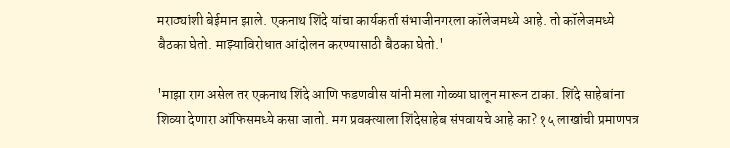मराठ्यांशी बेईमान झाले. एकनाथ शिंदे यांचा कार्यकर्ता संभाजीनगरला कॉलेजमध्ये आहे. तो कॉलेजमध्ये बैठका घेतो. माझ्याविरोधात आंदोलन करण्यासाठी बैठका घेतो.'

'माझा राग असेल तर एकनाथ शिंदे आणि फडणवीस यांनी मला गोळ्या घालून मारून टाका. शिंदे साहेबांना शिव्या देणारा ऑफिसमध्ये कसा जातो. मग प्रवक्त्याला शिंदेसाहेब संपवायचे आहे का? १५ लाखांची प्रमाणपत्र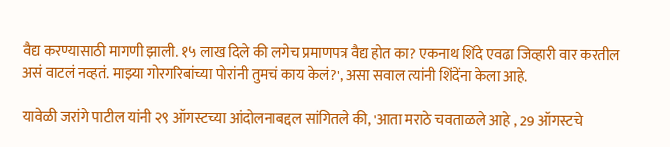वैद्य करण्यासाठी मागणी झाली. १५ लाख दिले की लगेच प्रमाणपत्र वैद्य होत का? एकनाथ शिंदे एवढा जिव्हारी वार करतील असं वाटलं नव्हतं. माझ्या गोरगरिबांच्या पोरांनी तुमचं काय केलं?', असा सवाल त्यांनी शिंदेंना केला आहे.

यावेळी जरांगे पाटील यांनी २९ ऑगस्टच्या आंदोलनाबद्दल सांगितले की, 'आता मराठे चवताळले आहे , 29 ऑगस्टचे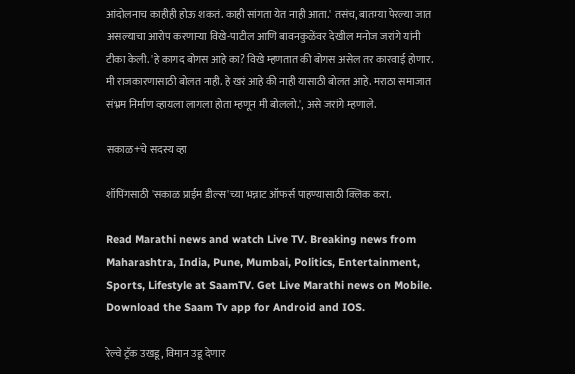आंदोलनाच काहीही होऊ शकतं. काही सांगता येत नाही आता.' तसंच, बातम्या पेरल्या जात असल्याचा आरोप करणाऱ्या विखे-पाटील आणि बावनकुळेंवर देखील मनोज जरांगे यांनी टीका केली. 'हे कागद बोगस आहे का? विखे म्हणतात की बोगस असेल तर कारवाई होणार. मी राजकारणासाठी बोलत नाही. हे खरं आहे की नाही यासाठी बोलत आहे. मराठा समाजात संभ्रम निर्माण व्हायला लागला होता म्हणून मी बोललो.', असे जरांगे म्हणाले.

सकाळ+चे सदस्य व्हा

शॉपिंगसाठी 'सकाळ प्राईम डील्स'च्या भन्नाट ऑफर्स पाहण्यासाठी क्लिक करा.

Read Marathi news and watch Live TV. Breaking news from Maharashtra, India, Pune, Mumbai, Politics, Entertainment, Sports, Lifestyle at SaamTV. Get Live Marathi news on Mobile. Download the Saam Tv app for Android and IOS.

रेल्वे ट्रॅक उखडू, विमान उडू देणार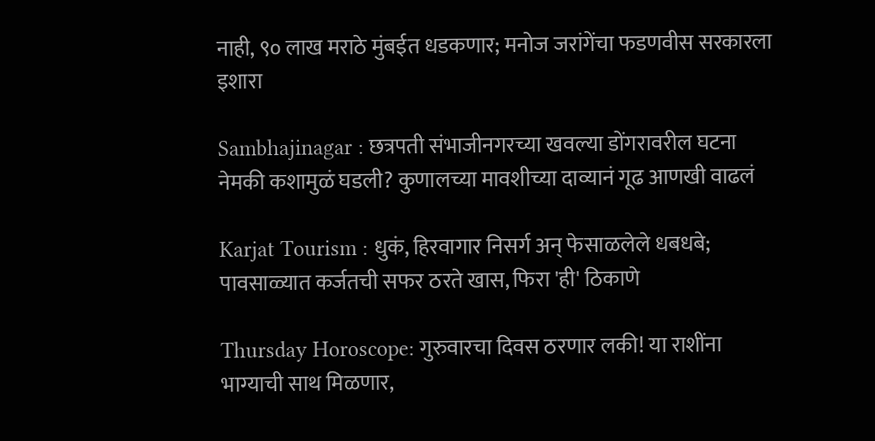नाही, ९० लाख मराठे मुंबईत धडकणार; मनोज जरांगेंचा फडणवीस सरकारला इशारा

Sambhajinagar : छत्रपती संभाजीनगरच्या खवल्या डोंगरावरील घटना नेमकी कशामुळं घडली? कुणालच्या मावशीच्या दाव्यानं गूढ आणखी वाढलं

Karjat Tourism : धुकं, हिरवागार निसर्ग अन् फेसाळलेले धबधबे; पावसाळ्यात कर्जतची सफर ठरते खास, फिरा 'ही' ठिकाणे

Thursday Horoscope: गुरुवारचा दिवस ठरणार लकी! या राशींना भाग्याची साथ मिळणार,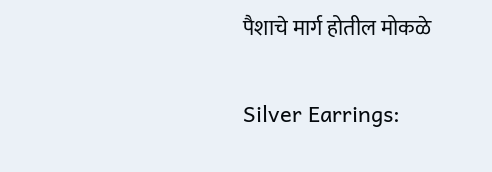पैशाचे मार्ग होतील मोकळे

Silver Earrings: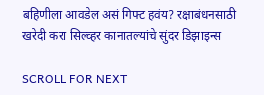बहिणीला आवडेल असं गिफ्ट हवंय? रक्षाबंधनसाठी खरेदी करा सिल्व्हर कानातल्यांचे सुंदर डिझाइन्स

SCROLL FOR NEXT